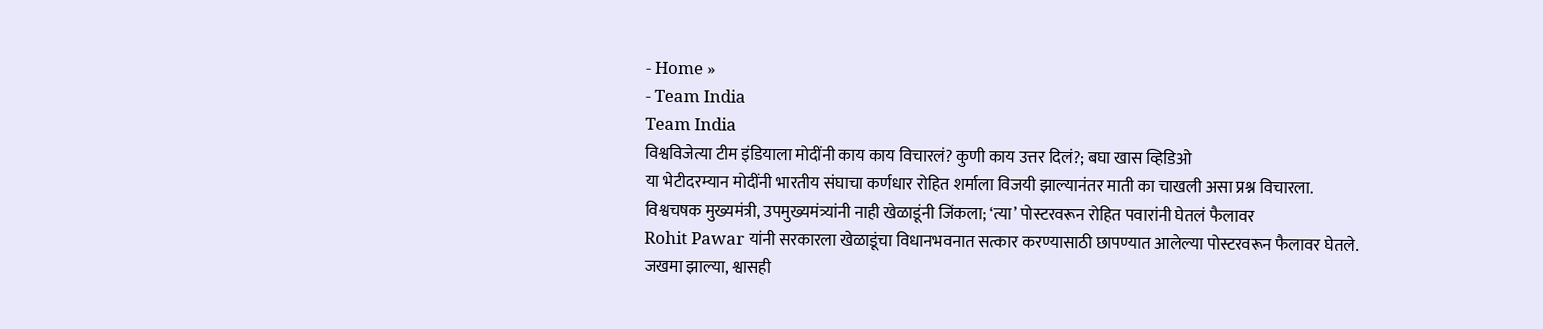- Home »
- Team India
Team India
विश्वविजेत्या टीम इंडियाला मोदींनी काय काय विचारलं? कुणी काय उत्तर दिलं?; बघा खास व्हिडिओ
या भेटीदरम्यान मोदींनी भारतीय संघाचा कर्णधार रोहित शर्माला विजयी झाल्यानंतर माती का चाखली असा प्रश्न विचारला.
विश्वचषक मुख्यमंत्री, उपमुख्यमंत्र्यांनी नाही खेळाडूंनी जिंकला; ‘त्या’ पोस्टरवरून रोहित पवारांनी घेतलं फैलावर
Rohit Pawar यांनी सरकारला खेळाडूंचा विधानभवनात सत्कार करण्यासाठी छापण्यात आलेल्या पोस्टरवरून फैलावर घेतले.
जखमा झाल्या, श्वासही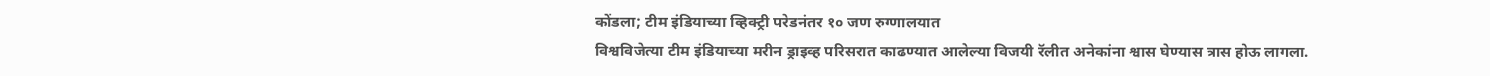कोंडला; टीम इंडियाच्या व्हिक्ट्री परेडनंतर १० जण रुग्णालयात
विश्वविजेत्या टीम इंडियाच्या मरीन ड्राइव्ह परिसरात काढण्यात आलेल्या विजयी रॅलीत अनेकांना श्वास घेण्यास त्रास होऊ लागला.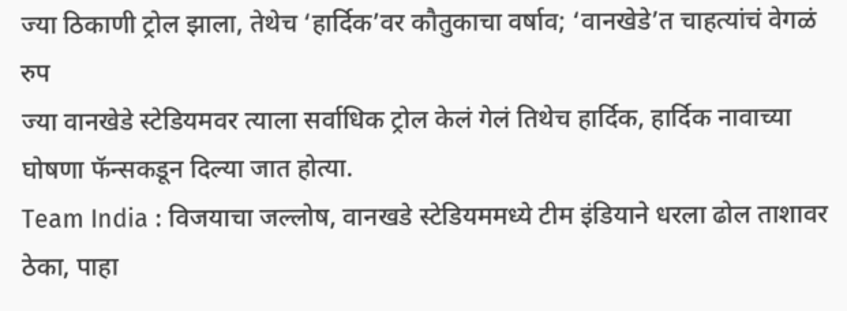ज्या ठिकाणी ट्रोल झाला, तेथेच ‘हार्दिक’वर कौतुकाचा वर्षाव; ‘वानखेडे’त चाहत्यांचं वेगळं रुप
ज्या वानखेडे स्टेडियमवर त्याला सर्वाधिक ट्रोल केलं गेलं तिथेच हार्दिक, हार्दिक नावाच्या घोषणा फॅन्सकडून दिल्या जात होत्या.
Team India : विजयाचा जल्लोष, वानखडे स्टेडियममध्ये टीम इंडियाने धरला ढोल ताशावर ठेका, पाहा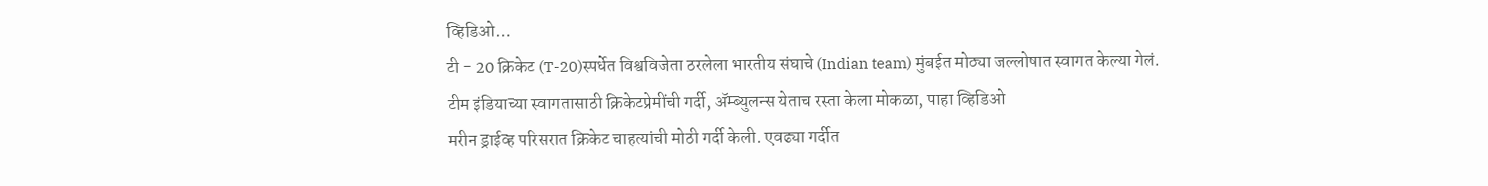व्हिडिओ…
टी - 20 क्रिकेट (T-20)स्पर्धेत विश्वविजेता ठरलेला भारतीय संघाचे (Indian team) मुंबईत मोठ्या जल्लोषात स्वागत केल्या गेलं.
टीम इंडियाच्या स्वागतासाठी क्रिकेटप्रेमींची गर्दी, ॲम्ब्युलन्स येताच रस्ता केला मोकळा, पाहा व्हिडिओ
मरीन ड्राईव्ह परिसरात क्रिकेट चाहत्यांची मोठी गर्दी केली. एवढ्या गर्दीत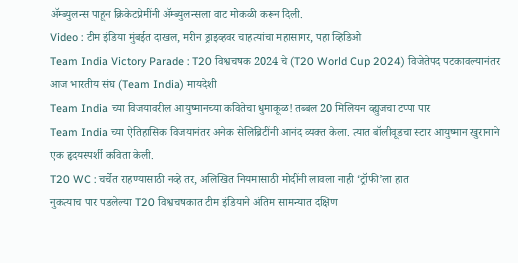ॲम्ब्युलन्स पाहून क्रिकेटप्रेमींनी ॲम्ब्युलन्सला वाट मोकळी करून दिली.
Video : टीम इंडिया मुंबईत दाखल, मरीन ड्राइव्हवर चाहत्यांचा महासागर, पहा व्हिडिओ
Team India Victory Parade : T20 विश्वचषक 2024 चे (T20 World Cup 2024) विजेतेपद पटकावल्यानंतर आज भारतीय संघ (Team India) मायदेशी
Team India च्या विजयावरील आयुष्मानच्या कवितेचा धुमाकूळ! तब्बल 20 मिलियन व्ह्युजचा टप्पा पार
Team India च्या ऐतिहासिक विजयानंतर अनेक सेलिब्रिटींनी आनंद व्यक्त केला. त्यात बॉलीवूडचा स्टार आयुष्मान खुरानाने एक हृदयस्पर्शी कविता केली.
T20 WC : चर्चेत राहण्यासाठी नव्हे तर, अलिखित नियमासाठी मोदींनी लावला नाही ‘ट्रॉफी’ला हात
नुकत्याच पार पडलेल्या T20 विश्वचषकात टीम इंडियाने अंतिम सामन्यात दक्षिण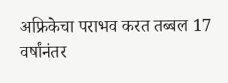अफ्रिकेचा पराभव करत तब्बल 17 वर्षांनंतर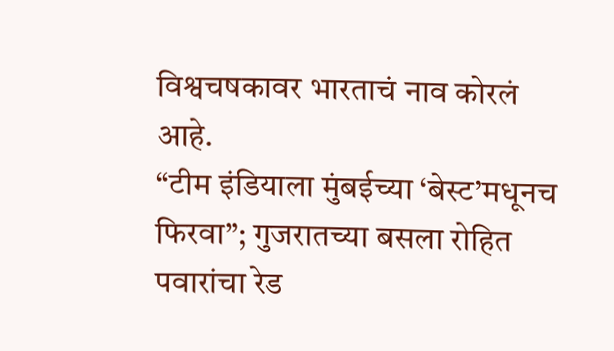विश्वचषकावर भारताचं नाव कोरलं आहे.
“टीम इंडियाला मुंबईच्या ‘बेस्ट’मधूनच फिरवा”; गुजरातच्या बसला रोहित पवारांचा रेड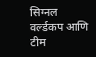सिग्नल
वर्ल्डकप आणि टीम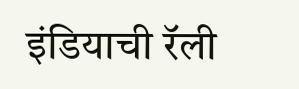इंडियाची रॅली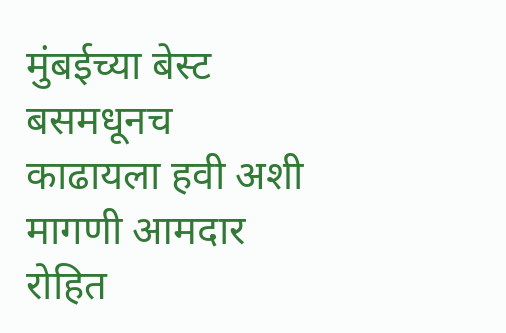मुंबईच्या बेस्ट बसमधूनच काढायला हवी अशी मागणी आमदार रोहित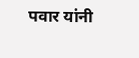पवार यांनी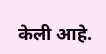केली आहे.